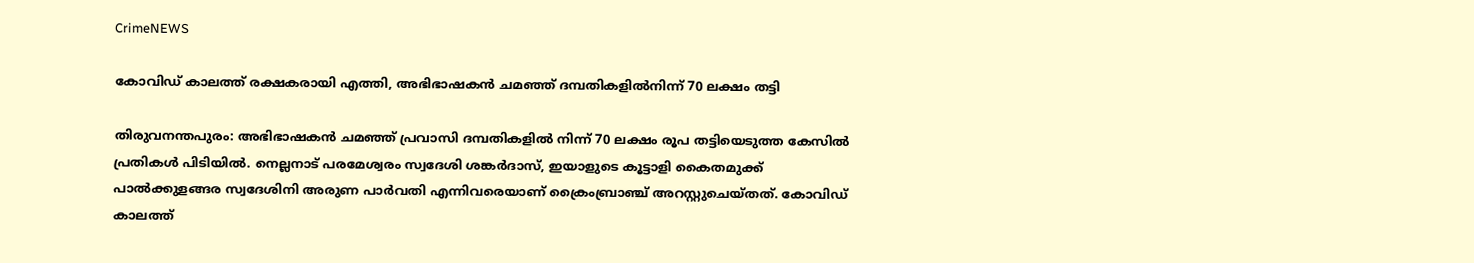CrimeNEWS

കോവിഡ് കാലത്ത് രക്ഷകരായി എത്തി, അഭിഭാഷകന്‍ ചമഞ്ഞ് ദമ്പതികളില്‍നിന്ന് 70 ലക്ഷം തട്ടി

തിരുവനന്തപുരം: അഭിഭാഷകന്‍ ചമഞ്ഞ് പ്രവാസി ദമ്പതികളില്‍ നിന്ന് 70 ലക്ഷം രൂപ തട്ടിയെടുത്ത കേസില്‍ പ്രതികള്‍ പിടിയില്‍. നെല്ലനാട് പരമേശ്വരം സ്വദേശി ശങ്കര്‍ദാസ്, ഇയാളുടെ കൂട്ടാളി കൈതമുക്ക് പാല്‍ക്കുളങ്ങര സ്വദേശിനി അരുണ പാര്‍വതി എന്നിവരെയാണ് ക്രൈംബ്രാഞ്ച് അറസ്റ്റുചെയ്തത്. കോവിഡ് കാലത്ത്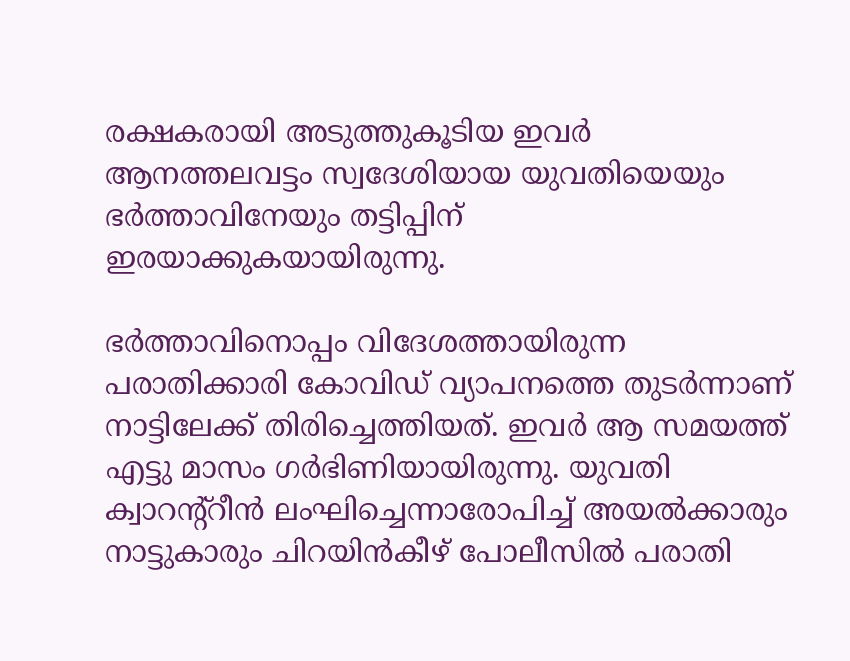രക്ഷകരായി അടുത്തുകൂടിയ ഇവര്‍ ആനത്തലവട്ടം സ്വദേശിയായ യുവതിയെയും ഭര്‍ത്താവിനേയും തട്ടിപ്പിന് ഇരയാക്കുകയായിരുന്നു.

ഭര്‍ത്താവിനൊപ്പം വിദേശത്തായിരുന്ന പരാതിക്കാരി കോവിഡ് വ്യാപനത്തെ തുടര്‍ന്നാണ് നാട്ടിലേക്ക് തിരിച്ചെത്തിയത്. ഇവര്‍ ആ സമയത്ത് എട്ടു മാസം ഗര്‍ഭിണിയായിരുന്നു. യുവതി ക്വാറന്റ്റീന്‍ ലംഘിച്ചെന്നാരോപിച്ച് അയല്‍ക്കാരും നാട്ടുകാരും ചിറയിന്‍കീഴ് പോലീസില്‍ പരാതി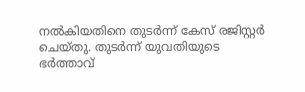നല്‍കിയതിനെ തുടര്‍ന്ന് കേസ് രജിസ്റ്റര്‍ ചെയ്തു. തുടര്‍ന്ന് യുവതിയുടെ ഭര്‍ത്താവ്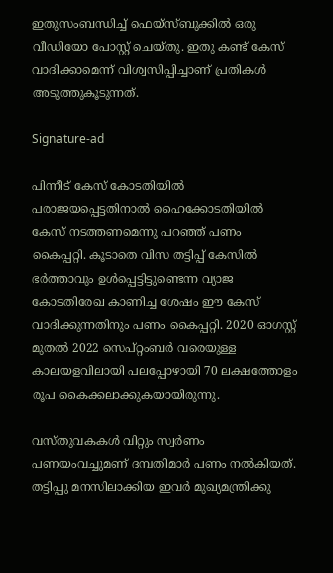ഇതുസംബന്ധിച്ച് ഫെയ്സ്ബുക്കില്‍ ഒരു വീഡിയോ പോസ്റ്റ് ചെയ്തു. ഇതു കണ്ട് കേസ് വാദിക്കാമെന്ന് വിശ്വസിപ്പിച്ചാണ് പ്രതികള്‍ അടുത്തുകൂടുന്നത്.

Signature-ad

പിന്നീട് കേസ് കോടതിയില്‍ പരാജയപ്പെട്ടതിനാല്‍ ഹൈക്കോടതിയില്‍ കേസ് നടത്തണമെന്നു പറഞ്ഞ് പണം കൈപ്പറ്റി. കൂടാതെ വിസ തട്ടിപ്പ് കേസില്‍ ഭര്‍ത്താവും ഉള്‍പ്പെട്ടിട്ടുണ്ടെന്ന വ്യാജ കോടതിരേഖ കാണിച്ച ശേഷം ഈ കേസ് വാദിക്കുന്നതിനും പണം കൈപ്പറ്റി. 2020 ഓഗസ്റ്റ് മുതല്‍ 2022 സെപ്റ്റംബര്‍ വരെയുള്ള കാലയളവിലായി പലപ്പോഴായി 70 ലക്ഷത്തോളം രൂപ കൈക്കലാക്കുകയായിരുന്നു.

വസ്തുവകകള്‍ വിറ്റും സ്വര്‍ണം പണയംവച്ചുമണ് ദമ്പതിമാര്‍ പണം നല്‍കിയത്. തട്ടിപ്പു മനസിലാക്കിയ ഇവര്‍ മുഖ്യമന്ത്രിക്കു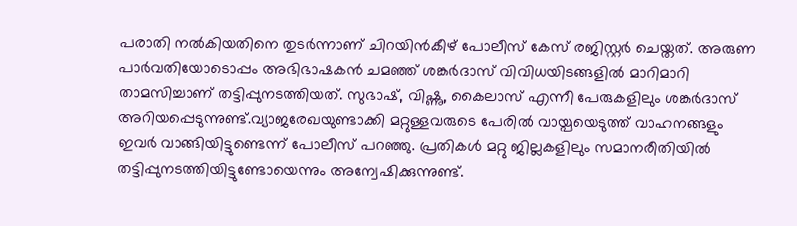പരാതി നല്‍കിയതിനെ തുടര്‍ന്നാണ് ചിറയിന്‍കീഴ് പോലീസ് കേസ് രജിസ്റ്റര്‍ ചെയ്തത്. അരുണ പാര്‍വതിയോടൊപ്പം അഭിഭാഷകന്‍ ചമഞ്ഞ് ശങ്കര്‍ദാസ് വിവിധയിടങ്ങളില്‍ മാറിമാറി താമസിച്ചാണ് തട്ടിപ്പുനടത്തിയത്. സുഭാഷ്, വിഷ്ണു, കൈലാസ് എന്നീ പേരുകളിലും ശങ്കര്‍ദാസ് അറിയപ്പെടുന്നുണ്ട്.വ്യാജരേഖയുണ്ടാക്കി മറ്റുള്ളവരുടെ പേരില്‍ വായ്പയെടുത്ത് വാഹനങ്ങളും ഇവര്‍ വാങ്ങിയിട്ടുണ്ടെന്ന് പോലീസ് പറഞ്ഞു. പ്രതികള്‍ മറ്റു ജില്ലകളിലും സമാനരീതിയില്‍ തട്ടിപ്പുനടത്തിയിട്ടുണ്ടോയെന്നും അന്വേഷിക്കുന്നുണ്ട്.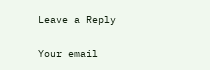Leave a Reply

Your email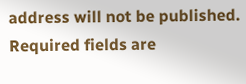address will not be published. Required fields are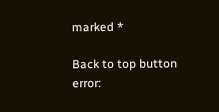marked *

Back to top button
error: